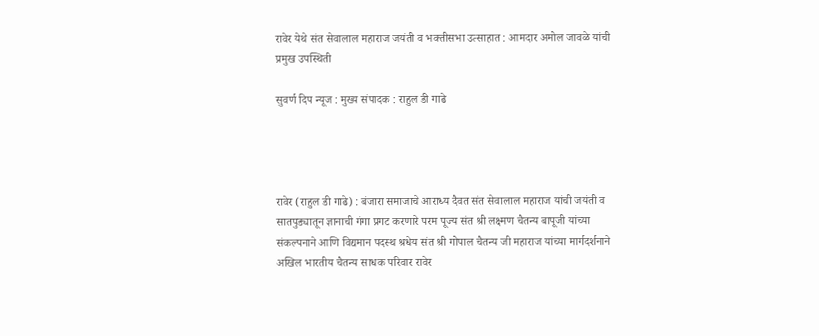रावेर येथे संत सेवालाल महाराज जयंती व भक्तीसभा उत्साहात : आमदार अमोल जावळे यांची प्रमुख उपस्थिती

सुवर्ण दिप न्यूज : मुख्य संपादक : राहुल डी गाढे




रावेर (राहुल डी गाढे) : बंजारा समाजाचे आराध्य दैवत संत सेवालाल महाराज यांची जयंती व सातपुड्यातून ज्ञानाची गंगा प्रगट करणारे परम पूज्य संत श्री लक्ष्मण चैतन्य बापूजी यांच्या संकल्पनाने आणि विद्यमान पदस्थ श्रधेय संत श्री गोपाल चैतन्य जी महाराज यांच्या मार्गदर्शनाने अखिल भारतीय चैतन्य साधक परिवार रावेर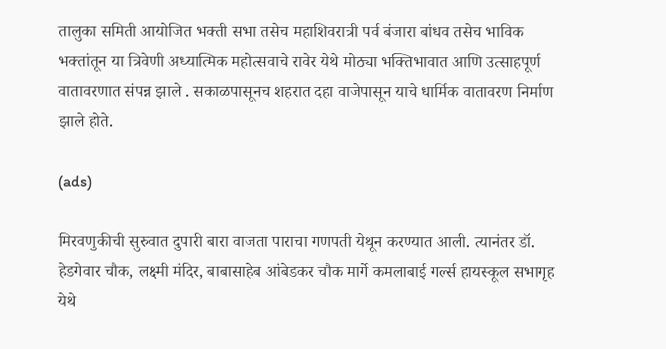तालुका समिती आयोजित भक्ती सभा तसेच महाशिवरात्री पर्व बंजारा बांधव तसेच भाविक भक्तांतून या त्रिवेणी अध्यात्मिक महोत्सवाचे रावेर येथे मोठ्या भक्तिभावात आणि उत्साहपूर्ण वातावरणात संपन्न झाले . सकाळपासूनच शहरात दहा वाजेपासून याचे धार्मिक वातावरण निर्माण झाले होते.

(ads)

मिरवणुकीची सुरुवात दुपारी बारा वाजता पाराचा गणपती येथून करण्यात आली. त्यानंतर डॉ. हेडगेवार चौक, लक्ष्मी मंदिर, बाबासाहेब आंबेडकर चौक मार्गे कमलाबाई गर्ल्स हायस्कूल सभागृह येथे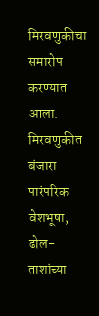मिरवणुकीचा समारोप करण्यात आला. मिरवणुकीत बंजारा पारंपरिक वेशभूषा, ढोल-ताशांच्या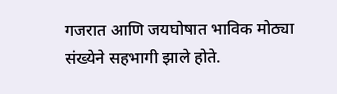गजरात आणि जयघोषात भाविक मोठ्या संख्येने सहभागी झाले होते.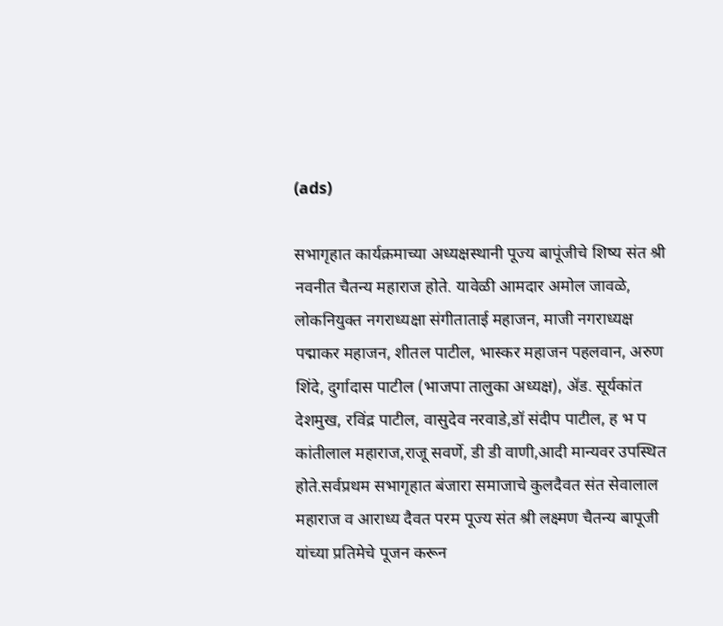(ads)

सभागृहात कार्यक्रमाच्या अध्यक्षस्थानी पूज्य बापूंजीचे शिष्य संत श्री नवनीत चैतन्य महाराज होते. यावेळी आमदार अमोल जावळे, लोकनियुक्त नगराध्यक्षा संगीताताई महाजन, माजी नगराध्यक्ष पद्माकर महाजन, शीतल पाटील, भास्कर महाजन पहलवान, अरुण शिंदे, दुर्गादास पाटील (भाजपा तालुका अध्यक्ष), ॲड. सूर्यकांत देशमुख, रविंद्र पाटील, वासुदेव नरवाडे,डॉ संदीप पाटील, ह भ प कांतीलाल महाराज,राजू सवर्णे, डी डी वाणी,आदी मान्यवर उपस्थित होते.सर्वप्रथम सभागृहात बंजारा समाजाचे कुलदैवत संत सेवालाल महाराज व आराध्य दैवत परम पूज्य संत श्री लक्ष्मण चैतन्य बापूजी यांच्या प्रतिमेचे पूजन करून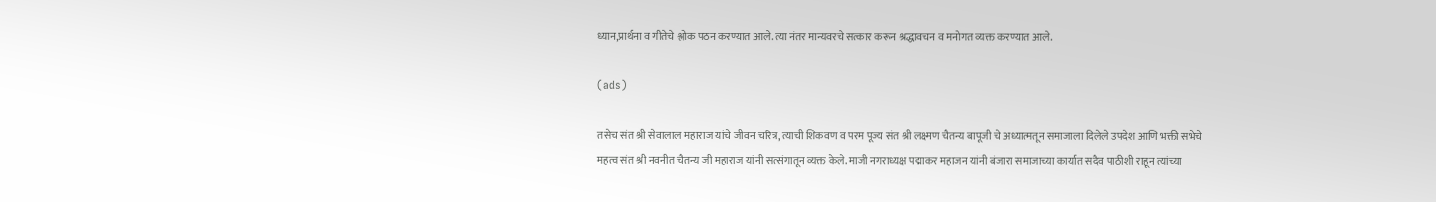ध्यान,प्रार्थना व गीतेचे श्लोक पठन करण्यात आले. त्या नंतर मान्यवरचे सत्कार करून श्रद्धावचन व मनोगत व्यक्त करण्यात आले.

(ads)

तसेच संत श्री सेवालाल महाराज यांचे जीवन चरित्र, त्याची शिकवण व परम पूज्य संत श्री लक्ष्मण चैतन्य बापूजी चे अध्यात्मतून समाजाला दिलेले उपदेश आणि भक्ती सभेचे महत्व संत श्री नवनीत चैतन्य जी महाराज यांनी सत्संगातून व्यक्त केले. माजी नगराध्यक्ष पद्माकर महाजन यांनी बंजारा समाजाच्या कार्यात सदैव पाठीशी राहून त्यांच्या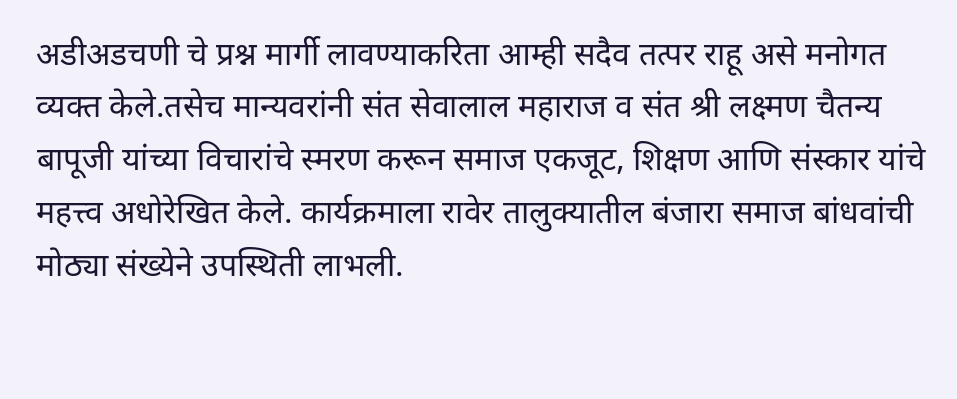अडीअडचणी चे प्रश्न मार्गी लावण्याकरिता आम्ही सदैव तत्पर राहू असे मनोगत व्यक्त केले.तसेच मान्यवरांनी संत सेवालाल महाराज व संत श्री लक्ष्मण चैतन्य बापूजी यांच्या विचारांचे स्मरण करून समाज एकजूट, शिक्षण आणि संस्कार यांचे महत्त्व अधोरेखित केले. कार्यक्रमाला रावेर तालुक्यातील बंजारा समाज बांधवांची मोठ्या संख्येने उपस्थिती लाभली.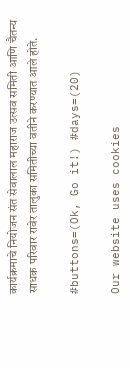कार्यक्रमाचे नियोजन संत सेवालाल महाराज उत्सव समिती आणि चैतन्य साधक परिवार रावेर तालुका समितीच्या वतीने करण्यात आले होते.

#buttons=(Ok, Go it!) #days=(20)

Our website uses cookies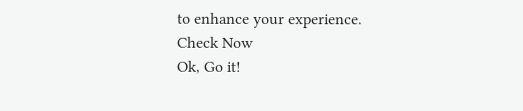to enhance your experience. Check Now
Ok, Go it!